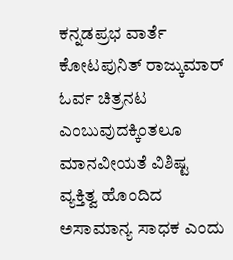ಕನ್ನಡಪ್ರಭ ವಾರ್ತೆ ಕೋಟಪುನಿತ್ ರಾಜ್ಕುಮಾರ್ ಓರ್ವ ಚಿತ್ರನಟ ಎಂಬುವುದಕ್ಕಿಂತಲೂ ಮಾನವೀಯತೆ ವಿಶಿಷ್ಟ ವ್ಯಕ್ತಿತ್ವ ಹೊಂದಿದ ಅಸಾಮಾನ್ಯ ಸಾಧಕ ಎಂದು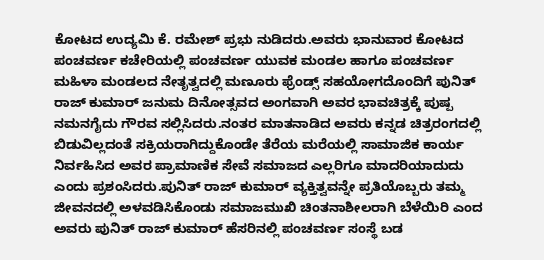ಕೋಟದ ಉದ್ಯಮಿ ಕೆ. ರಮೇಶ್ ಪ್ರಭು ನುಡಿದರು.ಅವರು ಭಾನುವಾರ ಕೋಟದ ಪಂಚವರ್ಣ ಕಚೇರಿಯಲ್ಲಿ ಪಂಚವರ್ಣ ಯುವಕ ಮಂಡಲ ಹಾಗೂ ಪಂಚವರ್ಣ ಮಹಿಳಾ ಮಂಡಲದ ನೇತೃತ್ವದಲ್ಲಿ ಮಣೂರು ಫ್ರೆಂಡ್ಸ್ ಸಹಯೋಗದೊಂದಿಗೆ ಪುನಿತ್ ರಾಜ್ ಕುಮಾರ್ ಜನುಮ ದಿನೋತ್ಸವದ ಅಂಗವಾಗಿ ಅವರ ಭಾವಚಿತ್ರಕ್ಕೆ ಪುಷ್ಪ ನಮನಗೈದು ಗೌರವ ಸಲ್ಲಿಸಿದರು.ನಂತರ ಮಾತನಾಡಿದ ಅವರು ಕನ್ನಡ ಚಿತ್ರರಂಗದಲ್ಲಿ ಬಿಡುವಿಲ್ಲದಂತೆ ಸಕ್ರಿಯರಾಗಿದ್ದುಕೊಂಡೇ ತೆರೆಯ ಮರೆಯಲ್ಲಿ ಸಾಮಾಜಿಕ ಕಾರ್ಯ ನಿರ್ವಹಿಸಿದ ಅವರ ಪ್ರಾಮಾಣಿಕ ಸೇವೆ ಸಮಾಜದ ಎಲ್ಲರಿಗೂ ಮಾದರಿಯಾದುದು ಎಂದು ಪ್ರಶಂಸಿದರು.ಪುನಿತ್ ರಾಜ್ ಕುಮಾರ್ ವ್ಯಕ್ತಿತ್ವವನ್ನೇ ಪ್ರತಿಯೊಬ್ಬರು ತಮ್ಮ ಜೀವನದಲ್ಲಿ ಅಳವಡಿಸಿಕೊಂಡು ಸಮಾಜಮುಖಿ ಚಿಂತನಾಶೀಲರಾಗಿ ಬೆಳೆಯಿರಿ ಎಂದ ಅವರು ಪುನಿತ್ ರಾಜ್ ಕುಮಾರ್ ಹೆಸರಿನಲ್ಲಿ ಪಂಚವರ್ಣ ಸಂಸ್ಥೆ ಬಡ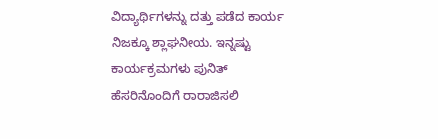ವಿದ್ಯಾರ್ಥಿಗಳನ್ನು ದತ್ತು ಪಡೆದ ಕಾರ್ಯ ನಿಜಕ್ಕೂ ಶ್ಲಾಘನೀಯ. ಇನ್ನಷ್ಟು ಕಾರ್ಯಕ್ರಮಗಳು ಪುನಿತ್ ಹೆಸರಿನೊಂದಿಗೆ ರಾರಾಜಿಸಲಿ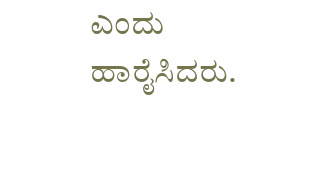ಎಂದು ಹಾರೈಸಿದರು.